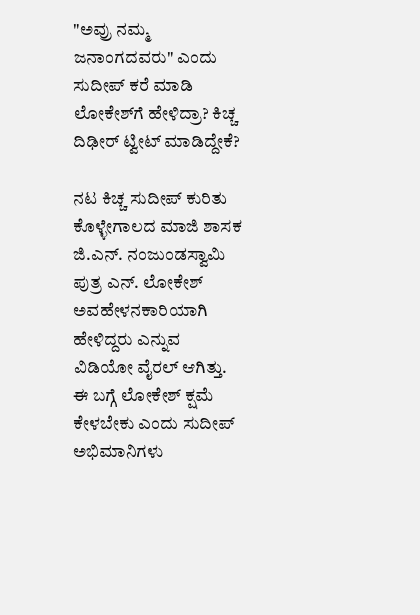"ಅವ್ರು ನಮ್ಮ ಜನಾಂಗದವರು" ಎಂದು ಸುದೀಪ್‌ ಕರೆ ಮಾಡಿ ಲೋಕೇಶ್‌ಗೆ ಹೇಳಿದ್ರಾ? ಕಿಚ್ಚ ದಿಢೀರ್ ಟ್ವೀಟ್ ಮಾಡಿದ್ದೇಕೆ?

ನಟ ಕಿಚ್ಚ ಸುದೀಪ್ ಕುರಿತು ಕೊಳ್ಳೇಗಾಲದ ಮಾಜಿ ಶಾಸಕ ಜಿ.ಎನ್. ನಂಜುಂಡಸ್ವಾಮಿ ಪುತ್ರ ಎನ್‌. ಲೋಕೇಶ್ ಅವಹೇಳನಕಾರಿಯಾಗಿ ಹೇಳಿದ್ದರು ಎನ್ನುವ ವಿಡಿಯೋ ವೈರಲ್ ಆಗಿತ್ತು. ಈ ಬಗ್ಗೆ ಲೋಕೇಶ್ ಕ್ಷಮೆ ಕೇಳಬೇಕು ಎಂದು ಸುದೀಪ್ ಅಭಿಮಾನಿಗಳು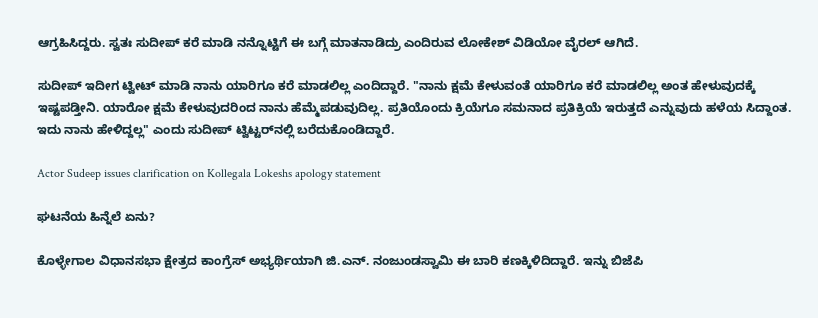ಆಗ್ರಹಿಸಿದ್ದರು. ಸ್ವತಃ ಸುದೀಪ್ ಕರೆ ಮಾಡಿ ನನ್ನೊಟ್ಟಿಗೆ ಈ ಬಗ್ಗೆ ಮಾತನಾಡಿದ್ರು ಎಂದಿರುವ ಲೋಕೇಶ್ ವಿಡಿಯೋ ವೈರಲ್ ಆಗಿದೆ.

ಸುದೀಪ್ ಇದೀಗ ಟ್ವೀಟ್ ಮಾಡಿ ನಾನು ಯಾರಿಗೂ ಕರೆ ಮಾಡಲಿಲ್ಲ ಎಂದಿದ್ದಾರೆ. "ನಾನು ಕ್ಷಮೆ ಕೇಳುವಂತೆ ಯಾರಿಗೂ ಕರೆ ಮಾಡಲಿಲ್ಲ ಅಂತ ಹೇಳುವುದಕ್ಕೆ ಇಷ್ಟಪಡ್ತೀನಿ. ಯಾರೋ ಕ್ಷಮೆ ಕೇಳುವುದರಿಂದ ನಾನು ಹೆಮ್ಮೆಪಡುವುದಿಲ್ಲ. ಪ್ರತಿಯೊಂದು ಕ್ರಿಯೆಗೂ ಸಮನಾದ ಪ್ರತಿಕ್ರಿಯೆ ಇರುತ್ತದೆ ಎನ್ನುವುದು ಹಳೆಯ ಸಿದ್ದಾಂತ. ಇದು ನಾನು ಹೇಳಿದ್ದಲ್ಲ" ಎಂದು ಸುದೀಪ್ ಟ್ವಿಟ್ಟರ್‌ನಲ್ಲಿ ಬರೆದುಕೊಂಡಿದ್ದಾರೆ.

Actor Sudeep issues clarification on Kollegala Lokeshs apology statement

ಘಟನೆಯ ಹಿನ್ನೆಲೆ ಏನು?

ಕೊಳ್ಳೇಗಾಲ ವಿಧಾನಸಭಾ ಕ್ಷೇತ್ರದ ಕಾಂಗ್ರೆಸ್ ಅಭ್ಯರ್ಥಿಯಾಗಿ ಜಿ.ಎನ್. ನಂಜುಂಡಸ್ವಾಮಿ ಈ ಬಾರಿ ಕಣಕ್ಕಿಳಿದಿದ್ದಾರೆ. ಇನ್ನು ಬಿಜೆಪಿ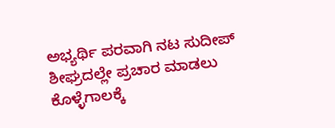ಅಭ್ಯರ್ಥಿ ಪರವಾಗಿ ನಟ ಸುದೀಪ್ ಶೀಘ್ರದಲ್ಲೇ ಪ್ರಚಾರ ಮಾಡಲು ಕೊಳ್ಳೆಗಾಲಕ್ಕೆ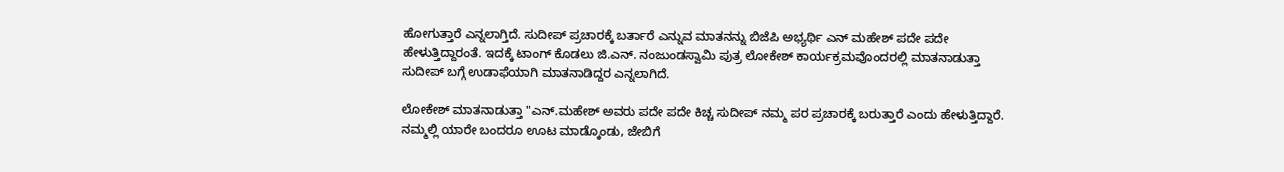ಹೋಗುತ್ತಾರೆ ಎನ್ನಲಾಗ್ತಿದೆ. ಸುದೀಪ್ ಪ್ರಚಾರಕ್ಕೆ ಬರ್ತಾರೆ ಎನ್ನುವ ಮಾತನನ್ನು ಬಿಜೆಪಿ ಅಭ್ಯರ್ಥಿ ಎನ್‌ ಮಹೇಶ್ ಪದೇ ಪದೇ ಹೇಳುತ್ತಿದ್ದಾರಂತೆ. ಇದಕ್ಕೆ ಟಾಂಗ್ ಕೊಡಲು ಜಿ.ಎನ್. ನಂಜುಂಡಸ್ವಾಮಿ ಪುತ್ರ ಲೋಕೇಶ್ ಕಾರ್ಯಕ್ರಮವೊಂದರಲ್ಲಿ ಮಾತನಾಡುತ್ತಾ ಸುದೀಪ್ ಬಗ್ಗೆ ಉಡಾಫೆಯಾಗಿ ಮಾತನಾಡಿದ್ದರ ಎನ್ನಲಾಗಿದೆ.

ಲೋಕೇಶ್ ಮಾತನಾಡುತ್ತಾ "ಎನ್.ಮಹೇಶ್ ಅವರು ಪದೇ ಪದೇ ಕಿಚ್ಚ ಸುದೀಪ್ ನಮ್ಮ ಪರ ಪ್ರಚಾರಕ್ಕೆ ಬರುತ್ತಾರೆ ಎಂದು ಹೇಳುತ್ತಿದ್ದಾರೆ. ನಮ್ಮಲ್ಲಿ ಯಾರೇ ಬಂದರೂ ಊಟ ಮಾಡ್ಕೊಂಡು, ಜೇಬಿಗೆ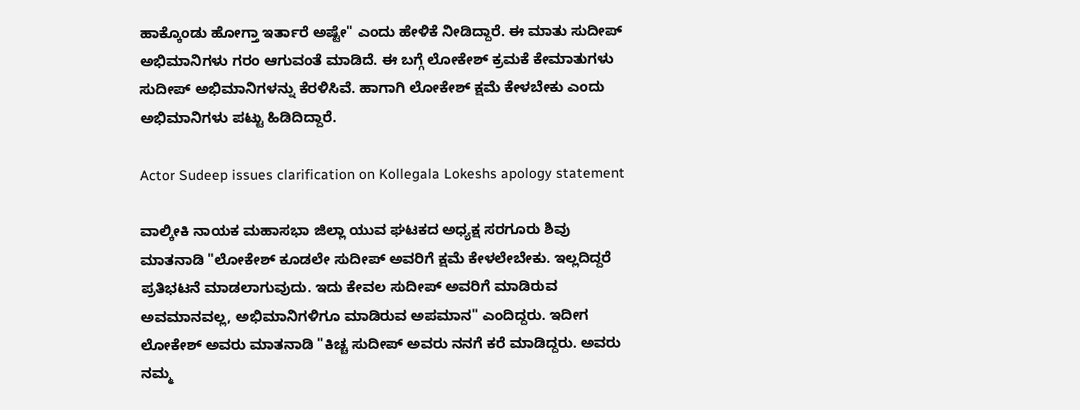ಹಾಕ್ಕೊಂಡು ಹೋಗ್ತಾ ಇರ್ತಾರೆ ಅಷ್ಟೇ" ಎಂದು ಹೇಳಿಕೆ ನೀಡಿದ್ದಾರೆ. ಈ ಮಾತು ಸುದೀಪ್ ಅಭಿಮಾನಿಗಳು ಗರಂ ಆಗುವಂತೆ ಮಾಡಿದೆ. ಈ ಬಗ್ಗೆ ಲೋಕೇಶ್ ಕ್ರಮಕೆ ಕೇಮಾತುಗಳು ಸುದೀಪ್ ಅಭಿಮಾನಿಗಳನ್ನು ಕೆರಳಿಸಿವೆ. ಹಾಗಾಗಿ ಲೋಕೇಶ್ ಕ್ಷಮೆ ಕೇಳಬೇಕು ಎಂದು ಅಭಿಮಾನಿಗಳು ಪಟ್ಟು ಹಿಡಿದಿದ್ದಾರೆ.

Actor Sudeep issues clarification on Kollegala Lokeshs apology statement

ವಾಲ್ಕೀಕಿ ನಾಯಕ ಮಹಾಸಭಾ ಜಿಲ್ಲಾ ಯುವ ಘಟಕದ ಅಧ್ಯಕ್ಷ ಸರಗೂರು ಶಿವು ಮಾತನಾಡಿ "ಲೋಕೇಶ್ ಕೂಡಲೇ ಸುದೀಪ್ ಅವರಿಗೆ ಕ್ಷಮೆ ಕೇಳಲೇಬೇಕು. ಇಲ್ಲದಿದ್ದರೆ ಪ್ರತಿಭಟನೆ ಮಾಡಲಾಗುವುದು. ಇದು ಕೇವಲ ಸುದೀಪ್ ಅವರಿಗೆ ಮಾಡಿರುವ ಅವಮಾನವಲ್ಲ, ಅಭಿಮಾನಿಗಳಿಗೂ ಮಾಡಿರುವ ಅಪಮಾನ" ಎಂದಿದ್ದರು. ಇದೀಗ ಲೋಕೇಶ್ ಅವರು ಮಾತನಾಡಿ "ಕಿಚ್ಚ ಸುದೀಪ್ ಅವರು ನನಗೆ ಕರೆ ಮಾಡಿದ್ದರು. ಅವರು ನಮ್ಮ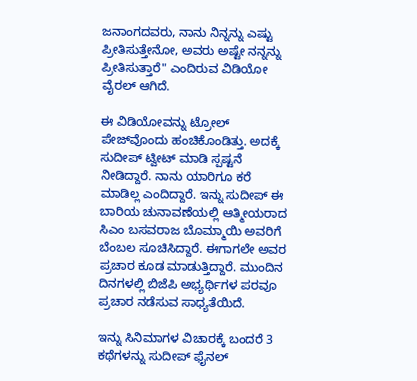ಜನಾಂಗದವರು, ನಾನು ನಿನ್ನನ್ನು ಎಷ್ಟು ಪ್ರೀತಿಸುತ್ತೇನೋ, ಅವರು ಅಷ್ಟೇ ನನ್ನನ್ನು ಪ್ರೀತಿಸುತ್ತಾರೆ" ಎಂದಿರುವ ವಿಡಿಯೋ ವೈರಲ್ ಆಗಿದೆ.

ಈ ವಿಡಿಯೋವನ್ನು ಟ್ರೋಲ್ ಪೇಜ್‌ವೊಂದು ಹಂಚಿಕೊಂಡಿತ್ತು. ಅದಕ್ಕೆ ಸುದೀಪ್ ಟ್ವೀಟ್ ಮಾಡಿ ಸ್ಪಷ್ಟನೆ ನೀಡಿದ್ದಾರೆ. ನಾನು ಯಾರಿಗೂ ಕರೆ ಮಾಡಿಲ್ಲ ಎಂದಿದ್ದಾರೆ. ಇನ್ನು ಸುದೀಪ್ ಈ ಬಾರಿಯ ಚುನಾವಣೆಯಲ್ಲಿ ಆತ್ಮೀಯರಾದ ಸಿಎಂ ಬಸವರಾಜ ಬೊಮ್ಮಾಯಿ ಅವರಿಗೆ ಬೆಂಬಲ ಸೂಚಿಸಿದ್ದಾರೆ. ಈಗಾಗಲೇ ಅವರ ಪ್ರಚಾರ ಕೂಡ ಮಾಡುತ್ತಿದ್ದಾರೆ. ಮುಂದಿನ ದಿನಗಳಲ್ಲಿ ಬಿಜೆಪಿ ಅಭ್ಯರ್ಥಿಗಳ ಪರವೂ ಪ್ರಚಾರ ನಡೆಸುವ ಸಾಧ್ಯತೆಯಿದೆ.

ಇನ್ನು ಸಿನಿಮಾಗಳ ವಿಚಾರಕ್ಕೆ ಬಂದರೆ 3 ಕಥೆಗಳನ್ನು ಸುದೀಪ್ ಫೈನಲ್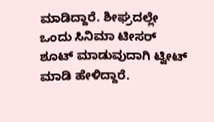ಮಾಡಿದ್ದಾರೆ. ಶೀಘ್ರದಲ್ಲೇ ಒಂದು ಸಿನಿಮಾ ಟೀಸರ್ ಶೂಟ್ ಮಾಡುವುದಾಗಿ ಟ್ವೀಟ್ ಮಾಡಿ ಹೇಳಿದ್ದಾರೆ.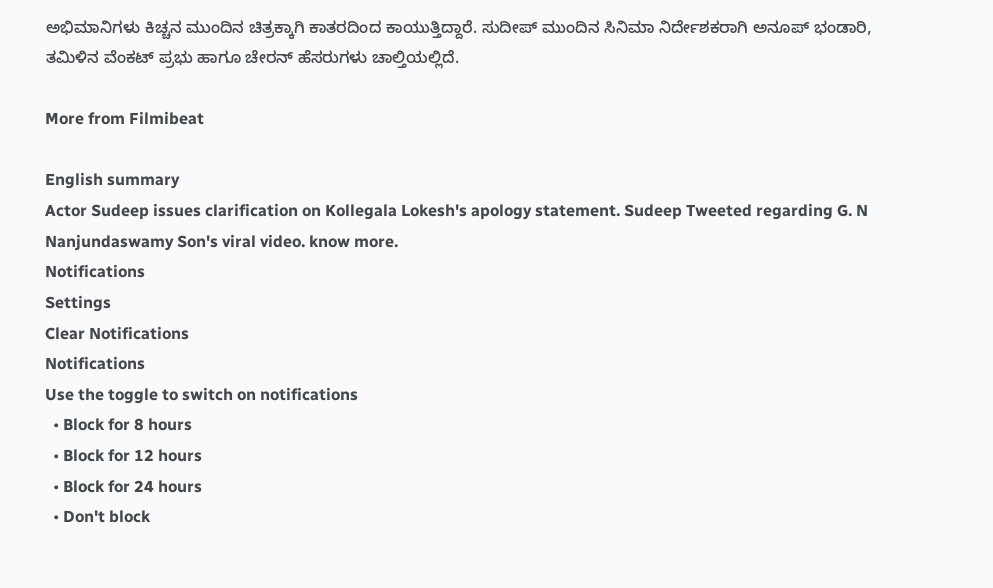ಅಭಿಮಾನಿಗಳು ಕಿಚ್ಚನ ಮುಂದಿನ ಚಿತ್ರಕ್ಕಾಗಿ ಕಾತರದಿಂದ ಕಾಯುತ್ತಿದ್ದಾರೆ. ಸುದೀಪ್ ಮುಂದಿನ ಸಿನಿಮಾ ನಿರ್ದೇಶಕರಾಗಿ ಅನೂಪ್ ಭಂಡಾರಿ, ತಮಿಳಿನ ವೆಂಕಟ್ ಪ್ರಭು ಹಾಗೂ ಚೇರನ್ ಹೆಸರುಗಳು ಚಾಲ್ತಿಯಲ್ಲಿದೆ.

More from Filmibeat

English summary
Actor Sudeep issues clarification on Kollegala Lokesh's apology statement. Sudeep Tweeted regarding G. N Nanjundaswamy Son's viral video. know more.
Notifications
Settings
Clear Notifications
Notifications
Use the toggle to switch on notifications
  • Block for 8 hours
  • Block for 12 hours
  • Block for 24 hours
  • Don't block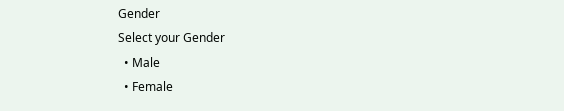Gender
Select your Gender
  • Male
  • Female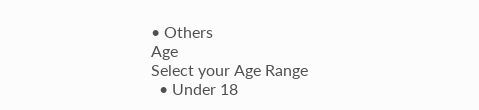• Others
Age
Select your Age Range
  • Under 18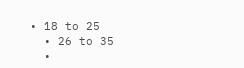• 18 to 25
  • 26 to 35
  •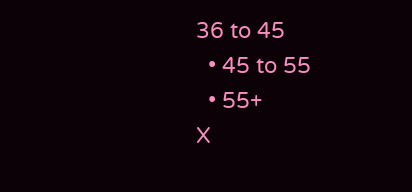36 to 45
  • 45 to 55
  • 55+
X